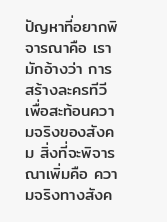ปัญหาที่อยากพิจารณาคือ เรามักอ้างว่า การสร้างละครทีวีเพื่อสะท้อนความจริงของสังคม สิ่งที่จะพิจารณาเพิ่มคือ ความจริงทางสังค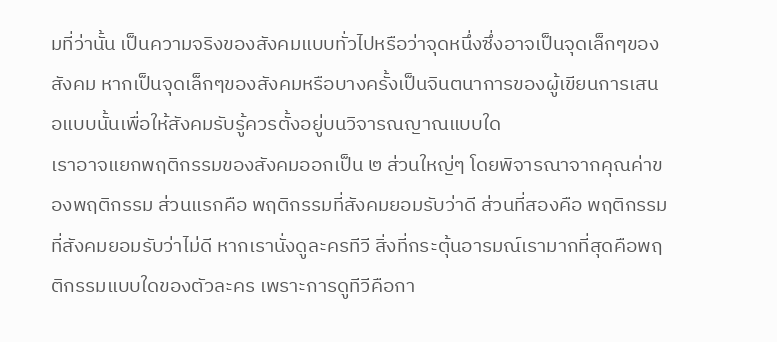มที่ว่านั้น เป็นความจริงของสังคมแบบทั่วไปหรือว่าจุดหนึ่งซึ่งอาจเป็นจุดเล็กๆของสังคม หากเป็นจุดเล็กๆของสังคมหรือบางครั้งเป็นจินตนาการของผู้เขียนการเสนอแบบนั้นเพื่อให้สังคมรับรู้ควรตั้งอยู่บนวิจารณญาณแบบใด
เราอาจแยกพฤติกรรมของสังคมออกเป็น ๒ ส่วนใหญ่ๆ โดยพิจารณาจากคุณค่าของพฤติกรรม ส่วนแรกคือ พฤติกรรมที่สังคมยอมรับว่าดี ส่วนที่สองคือ พฤติกรรมที่สังคมยอมรับว่าไม่ดี หากเรานั่งดูละครทีวี สิ่งที่กระตุ้นอารมณ์เรามากที่สุดคือพฤติกรรมแบบใดของตัวละคร เพราะการดูทีวีคือกา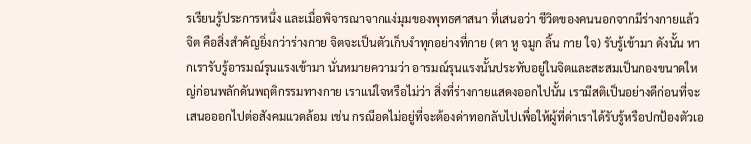รเรียนรู้ประการหนึ่ง และเมื่อพิจารณาจากแง่มุมของพุทธศาสนา ที่เสนอว่า ชีวิตของคนนอกจากมีร่างกายแล้ว จิต คือสิ่งสำคัญยิ่งกว่าร่างกาย จิตจะเป็นตัวเก็บงำทุกอย่างที่กาย (ตา หู จมูก ลิ้น กาย ใจ) รับรู้เข้ามา ดังนั้น หากเรารับรู้อารมณ์รุนแรงเข้ามา นั่นหมายความว่า อารมณ์รุนแรงนั้นประทับอยู่ในจิตและสะสมเป็นกองขนาดใหญ่ก่อนพลักดันพฤติกรรมทางกาย เราแน่ใจหรือไม่ว่า สิ่งที่ร่างกายแสดงออกไปนั้น เรามีสติเป็นอย่างดีก่อนที่จะเสนอออกไปต่อสังคมแวดล้อม เช่น กรณีอดไม่อยู่ที่จะต้องด่าทอกลับไปเพื่อให้ผู้ที่ด่าเราได้รับรู้หรือปกป้องตัวเอ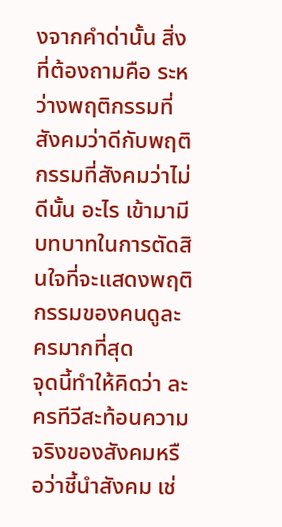งจากคำด่านั้น สิ่งที่ต้องถามคือ ระหว่างพฤติกรรมที่สังคมว่าดีกับพฤติกรรมที่สังคมว่าไม่ดีนั้น อะไร เข้ามามีบทบาทในการตัดสินใจที่จะแสดงพฤติกรรมของคนดูละครมากที่สุด
จุดนี้ทำให้คิดว่า ละครทีวีสะท้อนความจริงของสังคมหรือว่าชี้นำสังคม เช่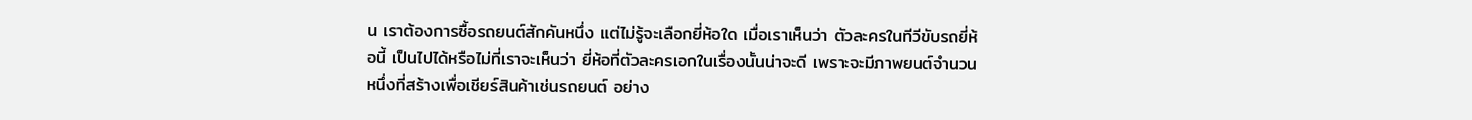น เราต้องการซื้อรถยนต์สักคันหนึ่ง แต่ไม่รู้จะเลือกยี่ห้อใด เมื่อเราเห็นว่า ตัวละครในทีวีขับรถยี่ห้อนี้ เป็นไปได้หรือไม่ที่เราจะเห็นว่า ยี่ห้อที่ตัวละครเอกในเรื่องนั้นน่าจะดี เพราะจะมีภาพยนต์จำนวนหนึ่งที่สร้างเพื่อเชียร์สินค้าเช่นรถยนต์ อย่าง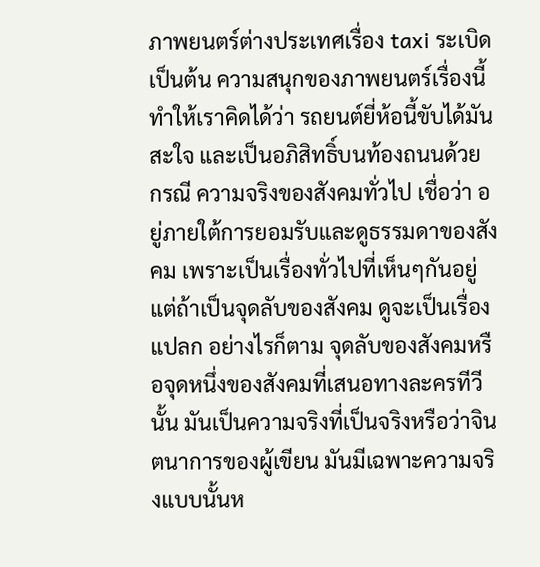ภาพยนตร์ต่างประเทศเรื่อง taxi ระเบิด เป็นต้น ความสนุกของภาพยนตร์เรื่องนี้ ทำให้เราคิดได้ว่า รถยนต์ยี่ห้อนี้ขับได้มันสะใจ และเป็นอภิสิทธิ์บนท้องถนนด้วย
กรณี ความจริงของสังคมทั่วไป เชื่อว่า อยู่ภายใต้การยอมรับและดูธรรมดาของสังคม เพราะเป็นเรื่องทั่วไปที่เห็นๆกันอยู่ แต่ถ้าเป็นจุดลับของสังคม ดูจะเป็นเรื่องแปลก อย่างไรก็ตาม จุดลับของสังคมหรือจุดหนึ่งของสังคมที่เสนอทางละครทีวีนั้น มันเป็นความจริงที่เป็นจริงหรือว่าจินตนาการของผู้เขียน มันมีเฉพาะความจริงแบบนั้นห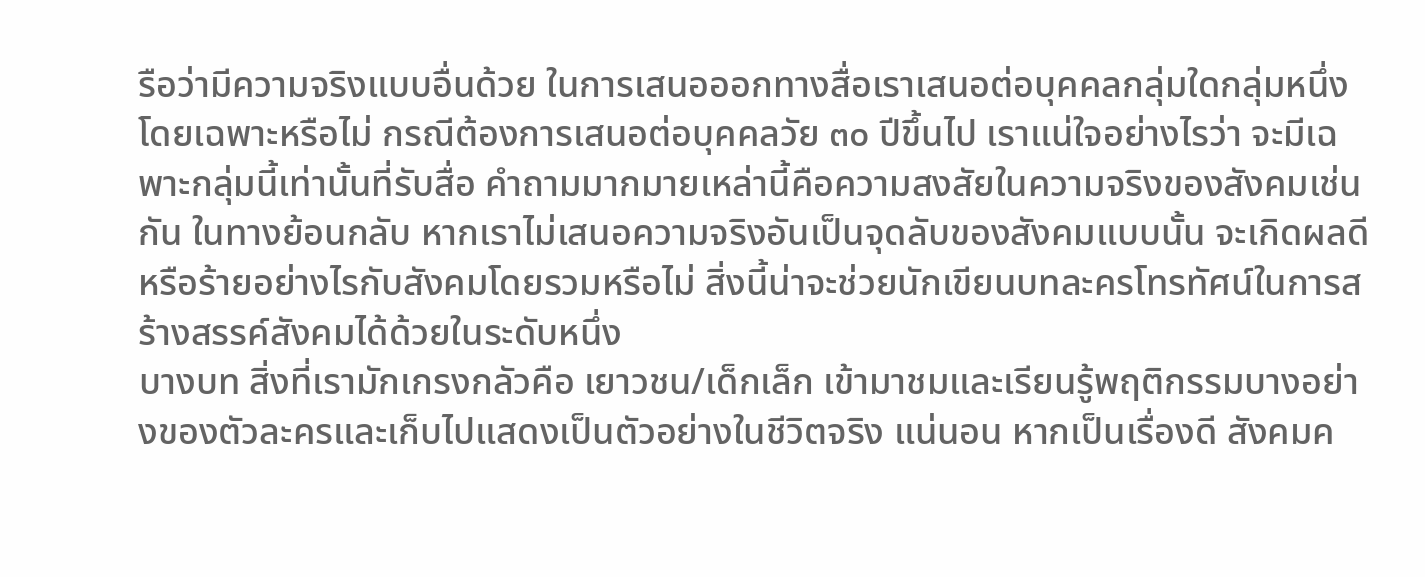รือว่ามีความจริงแบบอื่นด้วย ในการเสนอออกทางสื่อเราเสนอต่อบุคคลกลุ่มใดกลุ่มหนึ่งโดยเฉพาะหรือไม่ กรณีต้องการเสนอต่อบุคคลวัย ๓๐ ปีขึ้นไป เราแน่ใจอย่างไรว่า จะมีเฉพาะกลุ่มนี้เท่านั้นที่รับสื่อ คำถามมากมายเหล่านี้คือความสงสัยในความจริงของสังคมเช่นกัน ในทางย้อนกลับ หากเราไม่เสนอความจริงอันเป็นจุดลับของสังคมแบบนั้น จะเกิดผลดีหรือร้ายอย่างไรกับสังคมโดยรวมหรือไม่ สิ่งนี้น่าจะช่วยนักเขียนบทละครโทรทัศน์ในการสร้างสรรค์สังคมได้ด้วยในระดับหนึ่ง
บางบท สิ่งที่เรามักเกรงกลัวคือ เยาวชน/เด็กเล็ก เข้ามาชมและเรียนรู้พฤติกรรมบางอย่างของตัวละครและเก็บไปแสดงเป็นตัวอย่างในชีวิตจริง แน่นอน หากเป็นเรื่องดี สังคมค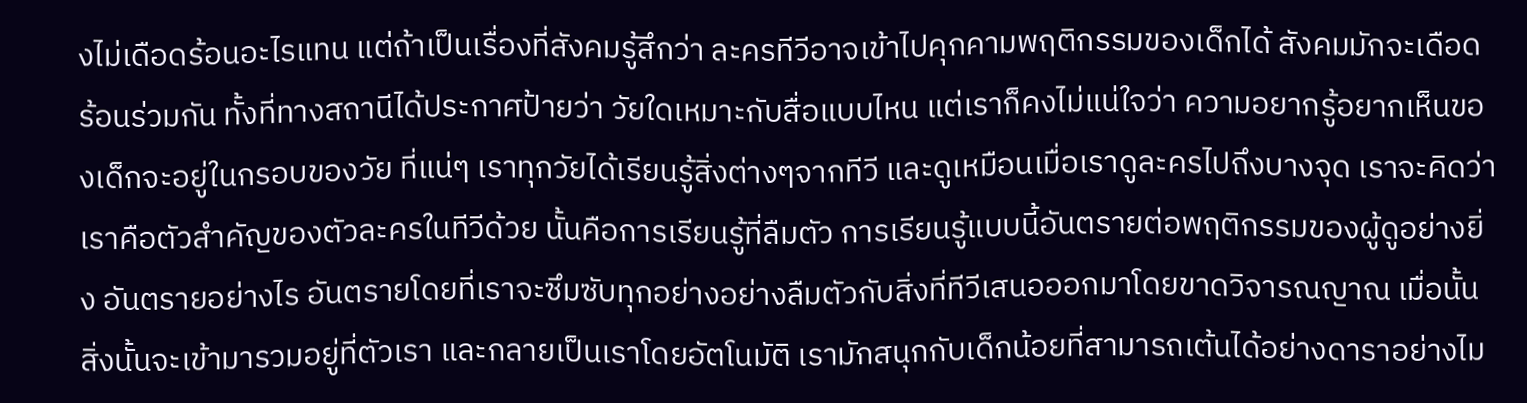งไม่เดือดร้อนอะไรแทน แต่ถ้าเป็นเรื่องที่สังคมรู้สึกว่า ละครทีวีอาจเข้าไปคุกคามพฤติกรรมของเด็กได้ สังคมมักจะเดือดร้อนร่วมกัน ทั้งที่ทางสถานีได้ประกาศป้ายว่า วัยใดเหมาะกับสื่อแบบไหน แต่เราก็คงไม่แน่ใจว่า ความอยากรู้อยากเห็นของเด็กจะอยู่ในกรอบของวัย ที่แน่ๆ เราทุกวัยได้เรียนรู้สิ่งต่างๆจากทีวี และดูเหมือนเมื่อเราดูละครไปถึงบางจุด เราจะคิดว่า เราคือตัวสำคัญของตัวละครในทีวีด้วย นั้นคือการเรียนรู้ที่ลืมตัว การเรียนรู้แบบนี้อันตรายต่อพฤติกรรมของผู้ดูอย่างยิ่ง อันตรายอย่างไร อันตรายโดยที่เราจะซึมซับทุกอย่างอย่างลืมตัวกับสิ่งที่ทีวีเสนอออกมาโดยขาดวิจารณญาณ เมื่อนั้น สิ่งนั้นจะเข้ามารวมอยู่ที่ตัวเรา และกลายเป็นเราโดยอัตโนมัติ เรามักสนุกกับเด็กน้อยที่สามารถเต้นได้อย่างดาราอย่างไม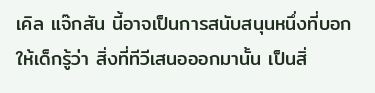เคิล แจ๊กสัน นี้อาจเป็นการสนับสนุนหนึ่งที่บอกให้เด็กรู้ว่า สิ่งที่ทีวีเสนอออกมานั้น เป็นสิ่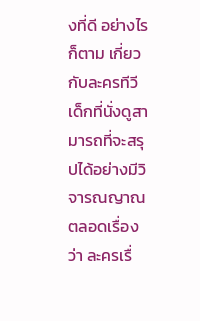งที่ดี อย่างไรก็ตาม เกี่ยวกับละครทีวี เด็กที่นั่งดูสามารถที่จะสรุปได้อย่างมีวิจารณญาณตลอดเรื่องว่า ละครเรื่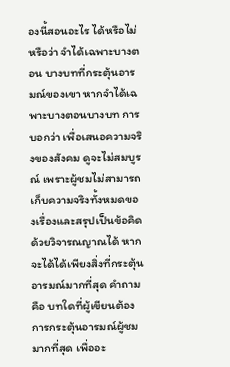องนี้สอนอะไร ได้หรือไม่ หรือว่า จำได้เฉพาะบางตอน บางบทที่กระตุ้นอารมณ์ของเขา หากจำได้เฉพาะบางตอนบางบท การบอกว่า เพื่อเสนอความจริงของสังคม ดูจะไม่สมบูรณ์ เพราะผู้ชมไม่สามารถเก็บความจริงทั้งหมดของเรื่องและสรุปเป็นข้อคิดด้วยวิจารณญาณได้ หากจะได้ได้เพียงสิ่งที่กระตุ้นอารมณ์มากที่สุด คำถามคือ บทใดที่ผู้เขียนต้องการกระตุ้นอารมณ์ผู้ชมมากที่สุด เพื่ออะ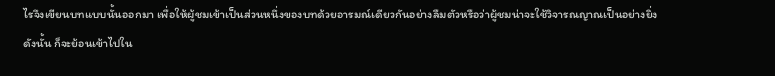ไรจึงเขียนบทแบบนั้นออกมา เพื่อให้ผู้ชมเข้าเป็นส่วนหนึ่งของบทด้วยอารมณ์เดียวกันอย่างลืมตัวหรือว่าผู้ชมน่าจะใช้วิจารณญาณเป็นอย่างยิ่ง ดังนั้น ก็จะย้อนเข้าไปใน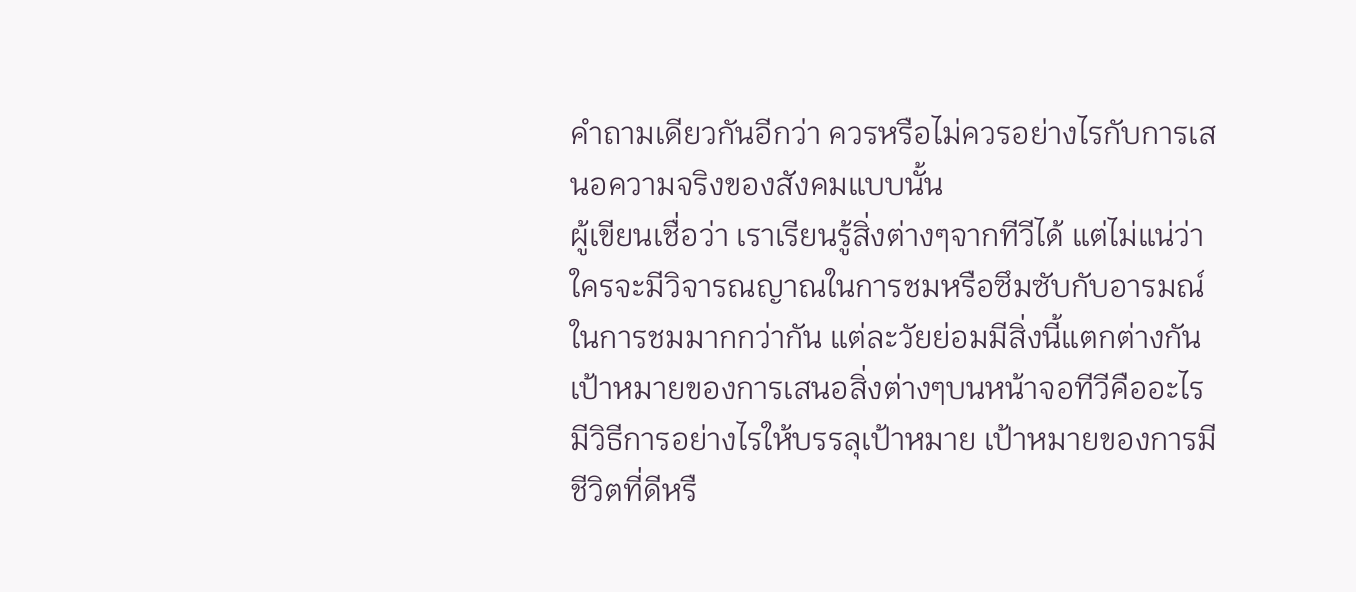คำถามเดียวกันอีกว่า ควรหรือไม่ควรอย่างไรกับการเสนอความจริงของสังคมแบบนั้น
ผู้เขียนเชื่อว่า เราเรียนรู้สิ่งต่างๆจากทีวีได้ แต่ไม่แน่ว่า ใครจะมีวิจารณญาณในการชมหรือซึมซับกับอารมณ์ในการชมมากกว่ากัน แต่ละวัยย่อมมีสิ่งนี้แตกต่างกัน เป้าหมายของการเสนอสิ่งต่างๆบนหน้าจอทีวีคืออะไร มีวิธีการอย่างไรให้บรรลุเป้าหมาย เป้าหมายของการมีชีวิตที่ดีหรื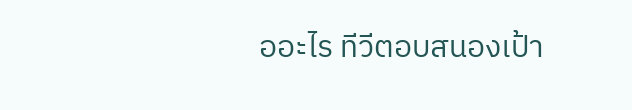ออะไร ทีวีตอบสนองเป้า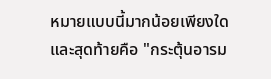หมายแบบนี้มากน้อยเพียงใด และสุดท้ายคือ "กระตุ้นอารม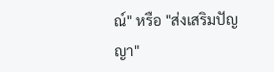ณ์" หรือ "ส่งเสริมปัญญา"